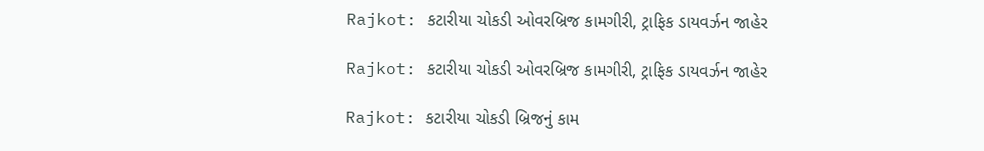Rajkot: કટારીયા ચોકડી ઓવરબ્રિજ કામગીરી, ટ્રાફિક ડાયવર્ઝન જાહેર

Rajkot: કટારીયા ચોકડી ઓવરબ્રિજ કામગીરી, ટ્રાફિક ડાયવર્ઝન જાહેર

Rajkot: કટારીયા ચોકડી બ્રિજનું કામ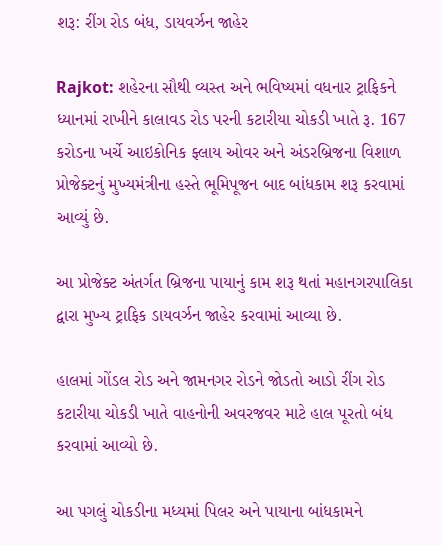શરૂ: રીંગ રોડ બંધ, ડાયવર્ઝન જાહેર

Rajkot: શહેરના સૌથી વ્યસ્ત અને ભવિષ્યમાં વધનાર ટ્રાફિકને ધ્યાનમાં રાખીને કાલાવડ રોડ પરની કટારીયા ચોકડી ખાતે રૂ. 167 કરોડના ખર્ચે આઇકોનિક ફ્લાય ઓવર અને અંડરબ્રિજના વિશાળ પ્રોજેક્ટનું મુખ્યમંત્રીના હસ્તે ભૂમિપૂજન બાદ બાંધકામ શરૂ કરવામાં આવ્યું છે.

આ પ્રોજેક્ટ અંતર્ગત બ્રિજના પાયાનું કામ શરૂ થતાં મહાનગરપાલિકા દ્વારા મુખ્ય ટ્રાફિક ડાયવર્ઝન જાહેર કરવામાં આવ્યા છે.

હાલમાં ગોંડલ રોડ અને જામનગર રોડને જોડતો આડો રીંગ રોડ કટારીયા ચોકડી ખાતે વાહનોની અવરજવર માટે હાલ પૂરતો બંધ કરવામાં આવ્યો છે.

આ પગલું ચોકડીના મધ્યમાં પિલર અને પાયાના બાંધકામને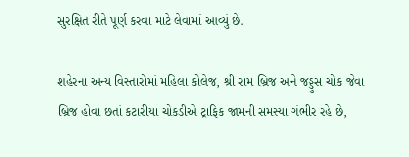સુરક્ષિત રીતે પૂર્ણ કરવા માટે લેવામાં આવ્યું છે.

શહેરના અન્ય વિસ્તારોમાં મહિલા કોલેજ, શ્રી રામ બ્રિજ અને જડ્ડુસ ચોક જેવા બ્રિજ હોવા છતાં કટારીયા ચોકડીએ ટ્રાફિક જામની સમસ્યા ગંભીર રહે છે,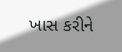ખાસ કરીને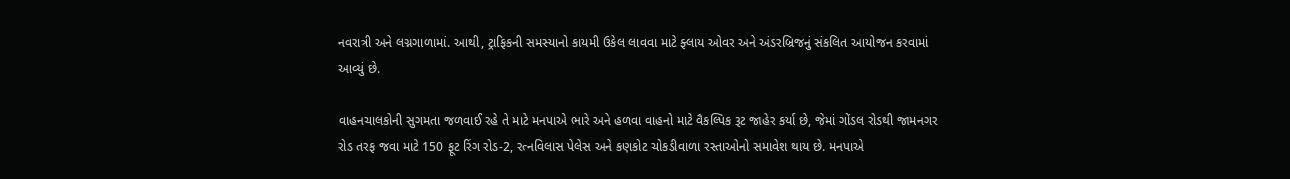નવરાત્રી અને લગ્નગાળામાં. આથી, ટ્રાફિકની સમસ્યાનો કાયમી ઉકેલ લાવવા માટે ફ્લાય ઓવર અને અંડરબ્રિજનું સંકલિત આયોજન કરવામાં આવ્યું છે.

વાહનચાલકોની સુગમતા જળવાઈ રહે તે માટે મનપાએ ભારે અને હળવા વાહનો માટે વૈકલ્પિક રૂટ જાહેર કર્યા છે, જેમાં ગોંડલ રોડથી જામનગર રોડ તરફ જવા માટે 150 ફૂટ રિંગ રોડ-2, રત્નવિલાસ પેલેસ અને કણકોટ ચોકડીવાળા રસ્તાઓનો સમાવેશ થાય છે. મનપાએ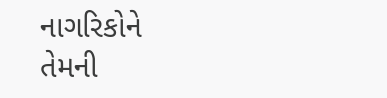નાગરિકોને તેમની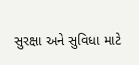સુરક્ષા અને સુવિધા માટે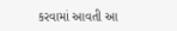કરવામાં આવતી આ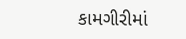કામગીરીમાં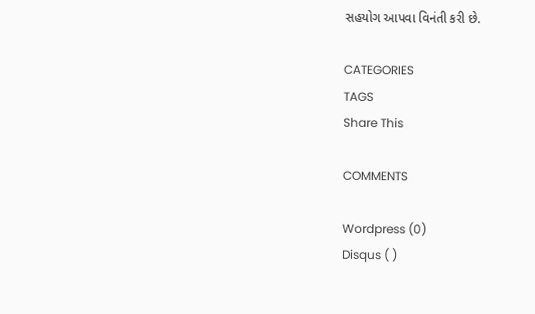સહયોગ આપવા વિનંતી કરી છે.

CATEGORIES
TAGS
Share This

COMMENTS

Wordpress (0)
Disqus ( )